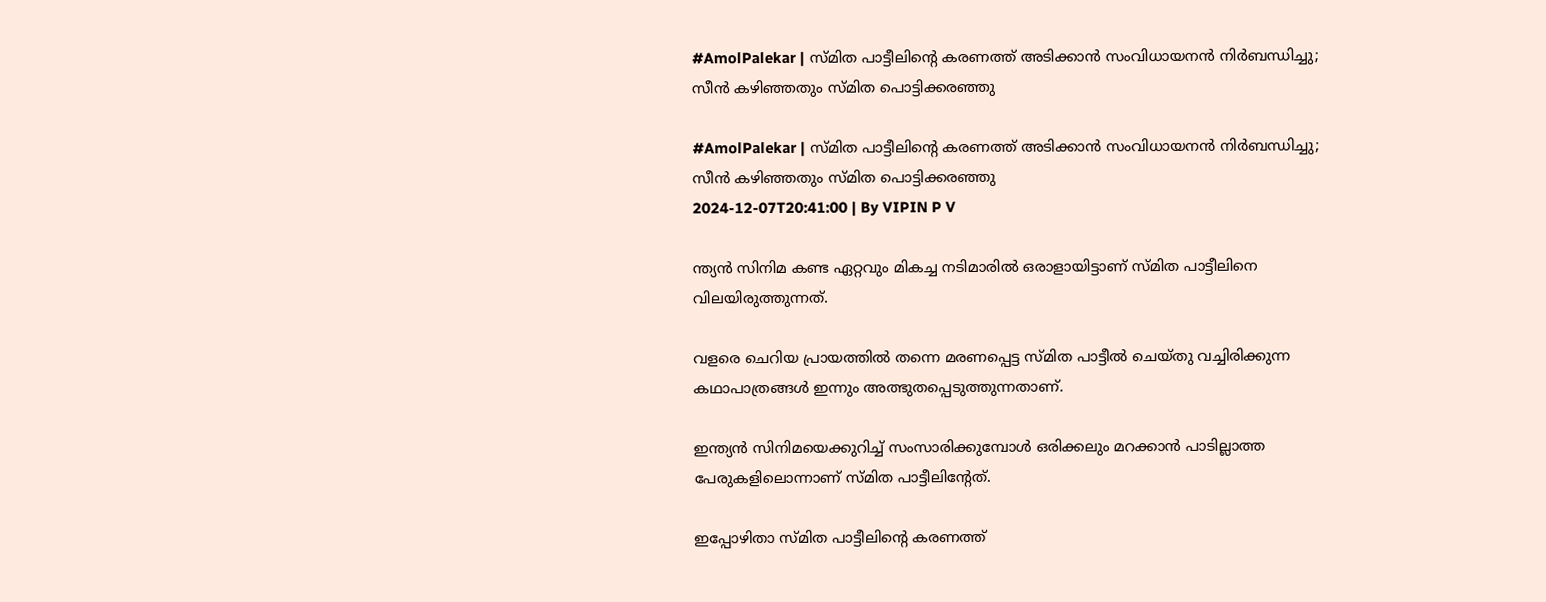#AmolPalekar | സ്മിത പാട്ടീലിന്റെ കരണത്ത് അടിക്കാൻ സംവിധായനൻ നിർബന്ധിച്ചു; സീൻ കഴിഞ്ഞതും സ്മിത പൊട്ടിക്കരഞ്ഞു

#AmolPalekar | സ്മിത പാട്ടീലിന്റെ കരണത്ത് അടിക്കാൻ സംവിധായനൻ നിർബന്ധിച്ചു; സീൻ കഴിഞ്ഞതും സ്മിത പൊട്ടിക്കരഞ്ഞു
2024-12-07T20:41:00 | By VIPIN P V

ന്ത്യന്‍ സിനിമ കണ്ട ഏറ്റവും മികച്ച നടിമാരില്‍ ഒരാളായിട്ടാണ് സ്മിത പാട്ടീലിനെ വിലയിരുത്തുന്നത്.

വളരെ ചെറിയ പ്രായത്തില്‍ തന്നെ മരണപ്പെട്ട സ്മിത പാട്ടീല്‍ ചെയ്തു വച്ചിരിക്കുന്ന കഥാപാത്രങ്ങള്‍ ഇന്നും അത്ഭുതപ്പെടുത്തുന്നതാണ്.

ഇന്ത്യന്‍ സിനിമയെക്കുറിച്ച് സംസാരിക്കുമ്പോള്‍ ഒരിക്കലും മറക്കാന്‍ പാടില്ലാത്ത പേരുകളിലൊന്നാണ് സ്മിത പാട്ടീലിന്റേത്.

ഇപ്പോഴിതാ സ്മിത പാട്ടീലിന്റെ കരണത്ത്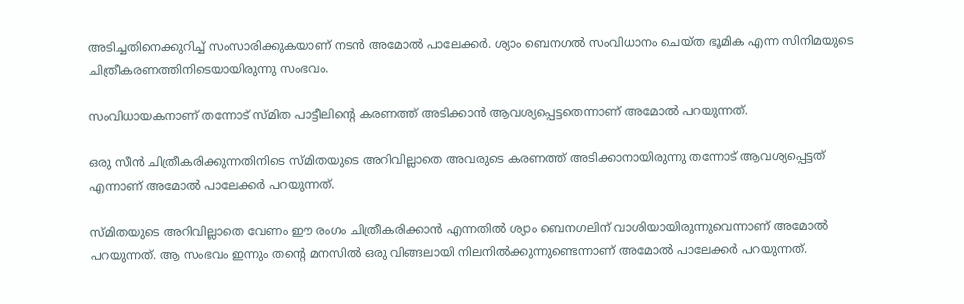അടിച്ചതിനെക്കുറിച്ച് സംസാരിക്കുകയാണ് നടന്‍ അമോല്‍ പാലേക്കര്‍. ശ്യാം ബെനഗല്‍ സംവിധാനം ചെയ്ത ഭൂമിക എന്ന സിനിമയുടെ ചിത്രീകരണത്തിനിടെയായിരുന്നു സംഭവം.

സംവിധായകനാണ് തന്നോട് സ്മിത പാട്ടീലിന്റെ കരണത്ത് അടിക്കാന്‍ ആവശ്യപ്പെട്ടതെന്നാണ് അമോല്‍ പറയുന്നത്.

ഒരു സീന്‍ ചിത്രീകരിക്കുന്നതിനിടെ സ്മിതയുടെ അറിവില്ലാതെ അവരുടെ കരണത്ത് അടിക്കാനായിരുന്നു തന്നോട് ആവശ്യപ്പെട്ടത് എന്നാണ് അമോല്‍ പാലേക്കര്‍ പറയുന്നത്.

സ്മിതയുടെ അറിവില്ലാതെ വേണം ഈ രംഗം ചിത്രീകരിക്കാന്‍ എന്നതില്‍ ശ്യാം ബെനഗലിന് വാശിയായിരുന്നുവെന്നാണ് അമോല്‍ പറയുന്നത്. ആ സംഭവം ഇന്നും തന്റെ മനസില്‍ ഒരു വിങ്ങലായി നിലനില്‍ക്കുന്നുണ്ടെന്നാണ് അമോല്‍ പാലേക്കര്‍ പറയുന്നത്.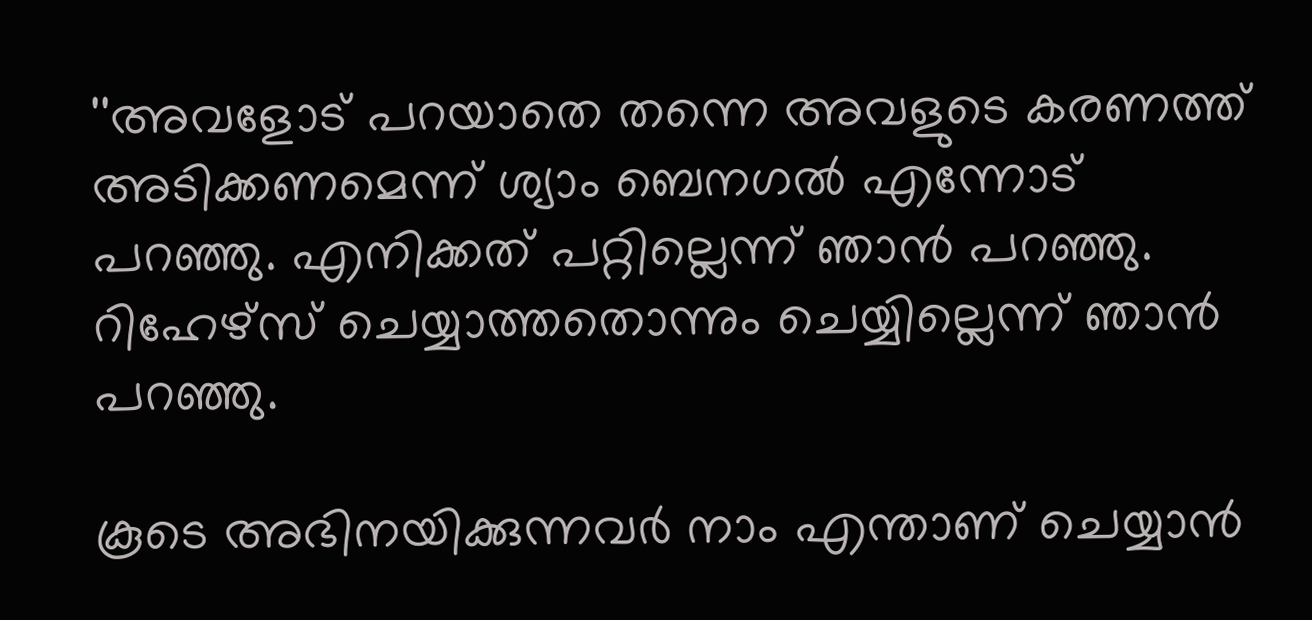''അവളോട് പറയാതെ തന്നെ അവളുടെ കരണത്ത് അടിക്കണമെന്ന് ശ്യാം ബെനഗല്‍ എന്നോട് പറഞ്ഞു. എനിക്കത് പറ്റില്ലെന്ന് ഞാന്‍ പറഞ്ഞു. റിഹേഴ്‌സ് ചെയ്യാത്തതൊന്നും ചെയ്യില്ലെന്ന് ഞാന്‍ പറഞ്ഞു.

കൂടെ അഭിനയിക്കുന്നവര്‍ നാം എന്താണ് ചെയ്യാന്‍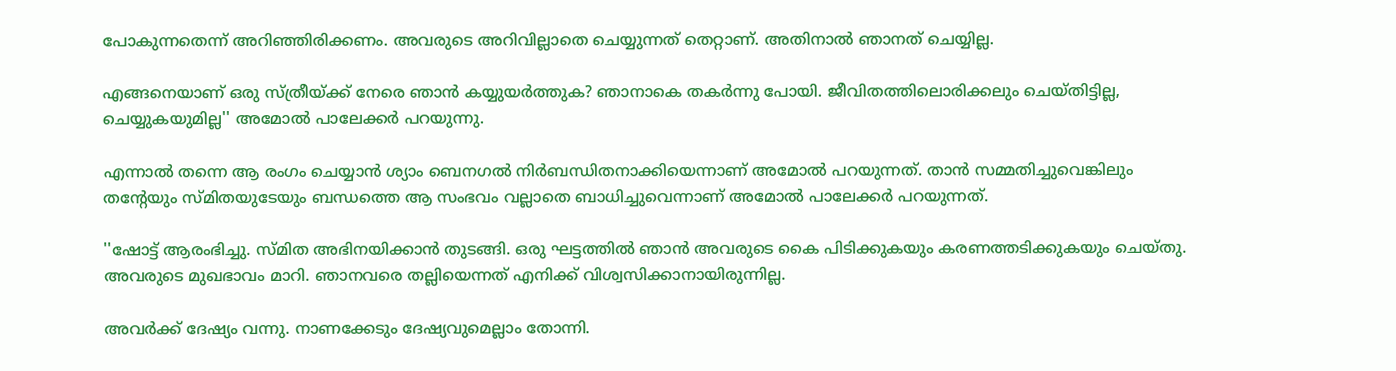പോകുന്നതെന്ന് അറിഞ്ഞിരിക്കണം. അവരുടെ അറിവില്ലാതെ ചെയ്യുന്നത് തെറ്റാണ്. അതിനാല്‍ ഞാനത് ചെയ്യില്ല.

എങ്ങനെയാണ് ഒരു സ്ത്രീയ്ക്ക് നേരെ ഞാന്‍ കയ്യുയര്‍ത്തുക? ഞാനാകെ തകര്‍ന്നു പോയി. ജീവിതത്തിലൊരിക്കലും ചെയ്തിട്ടില്ല, ചെയ്യുകയുമില്ല'' അമോല്‍ പാലേക്കര്‍ പറയുന്നു.

എന്നാല്‍ തന്നെ ആ രംഗം ചെയ്യാന്‍ ശ്യാം ബെനഗല്‍ നിര്‍ബന്ധിതനാക്കിയെന്നാണ് അമോല്‍ പറയുന്നത്. താന്‍ സമ്മതിച്ചുവെങ്കിലും തന്റേയും സ്മിതയുടേയും ബന്ധത്തെ ആ സംഭവം വല്ലാതെ ബാധിച്ചുവെന്നാണ് അമോല്‍ പാലേക്കര്‍ പറയുന്നത്.

''ഷോട്ട് ആരംഭിച്ചു. സ്മിത അഭിനയിക്കാന്‍ തുടങ്ങി. ഒരു ഘട്ടത്തില്‍ ഞാന്‍ അവരുടെ കൈ പിടിക്കുകയും കരണത്തടിക്കുകയും ചെയ്തു. അവരുടെ മുഖഭാവം മാറി. ഞാനവരെ തല്ലിയെന്നത് എനിക്ക് വിശ്വസിക്കാനായിരുന്നില്ല.

അവര്‍ക്ക് ദേഷ്യം വന്നു. നാണക്കേടും ദേഷ്യവുമെല്ലാം തോന്നി.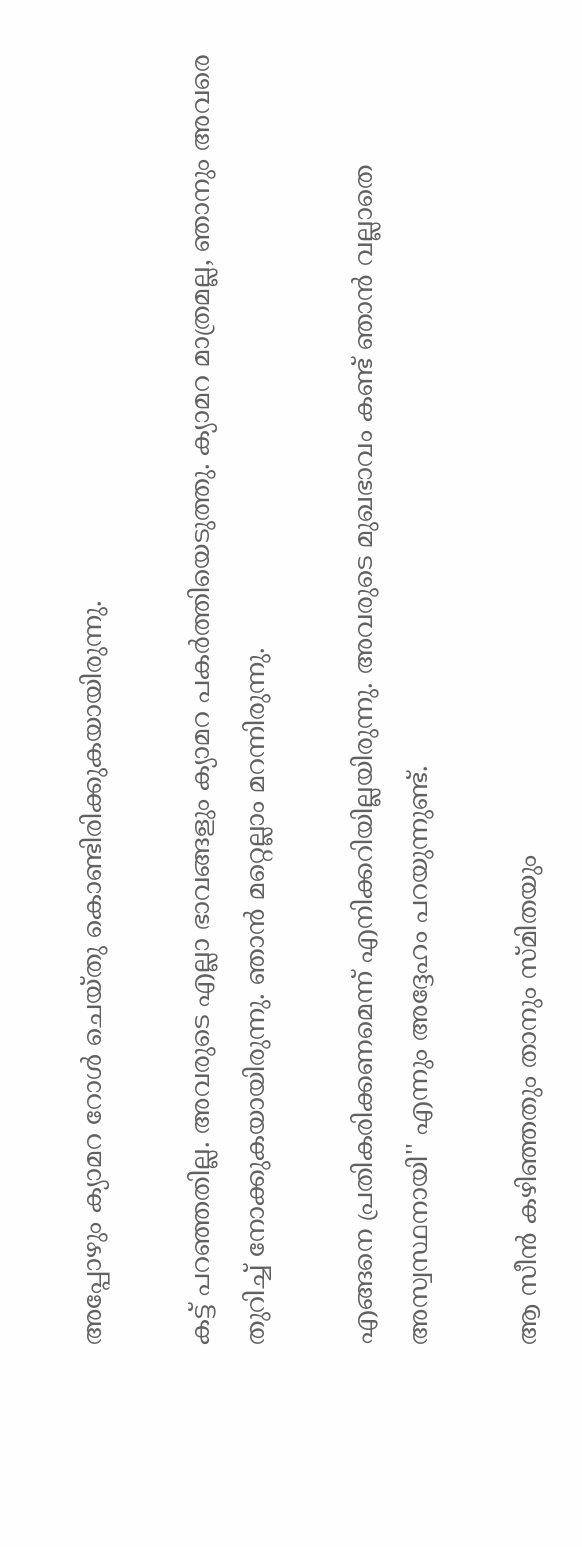അപ്പോഴും ക്യാമറ റോള്‍ ചെയ്തു കൊണ്ടിരിക്കുകയായിരുന്നു.

കട്ട് പറഞ്ഞതില്ല. അവരുടെ എല്ലാ ഭാവങ്ങളും ക്യാമറ പകര്‍ത്തിയെടുത്തു. ക്യാമറ മാത്രമല്ല, ഞാനും അവരെ തുറിച്ച് നോക്കുകയായിരുന്നു. ഞാന്‍ മറ്റെല്ലാം മറന്നിരുന്നു.

എങ്ങനെ പ്രതികരിക്കണമെന്ന് എനിക്കറിയില്ലയിരുന്നു. അവരുടെ മുഖഭാവം കണ്ട് ഞാന്‍ വല്ലാതെ അസ്വസ്ഥനായി'' എന്നും അദ്ദേഹം പറയുന്നുണ്ട്.

ആ സീന്‍ കഴിഞ്ഞതും താനും സ്മിതയും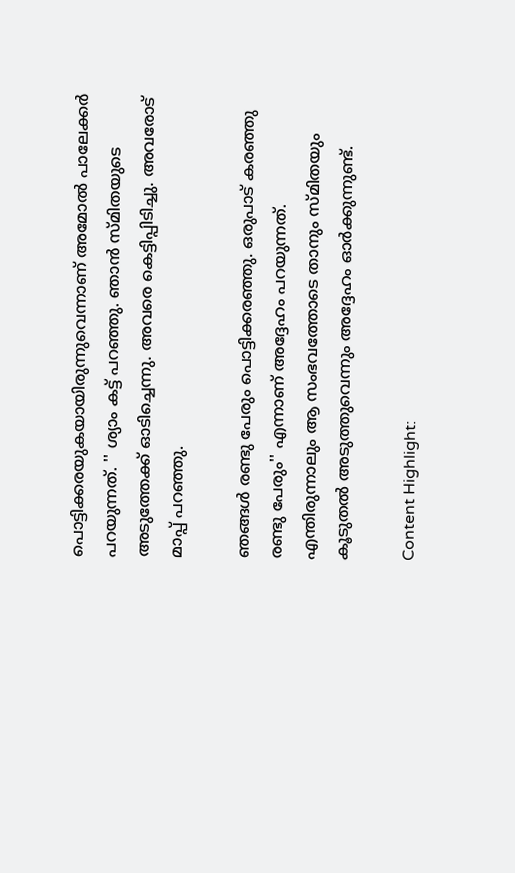പൊട്ടിക്കരയുകയായിരുന്നുവെന്നാണ് അമോല്‍ പാലേക്കര്‍ പറയുന്നത്. '' ശ്യാം കട്ട് പറഞ്ഞു. ഞാന്‍ സ്മിതയുടെ അടുത്തേക്ക് ഓടിച്ചെന്നു. അവരെ കെട്ടിപ്പിടിച്ചു. അവരോട് മാപ്പ് പറഞ്ഞു.

ഞങ്ങള്‍ രണ്ടു പേരും പൊട്ടിക്കരഞ്ഞു. ഒരുപാട് കരഞ്ഞു രണ്ടു പേരും'' എന്നാണ് അദ്ദേഹം പറയുന്നത്. എന്തിരുന്നാലും ആ സംഭവത്തോടെ താനും സ്മിതയും കൂടുതല്‍ അടുത്തുവെന്നും അദ്ദേഹം ഓര്‍ക്കുന്നുണ്ട്.

Content Highlight: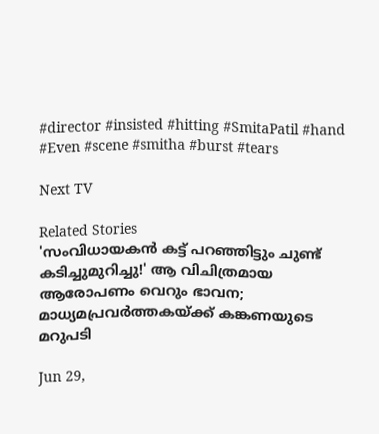#director #insisted #hitting #SmitaPatil #hand #Even #scene #smitha #burst #tears

Next TV

Related Stories
'സംവിധായകൻ കട്ട് പറഞ്ഞിട്ടും ചുണ്ട് കടിച്ചുമുറിച്ചു!' ആ വിചിത്രമായ ആരോപണം വെറും ഭാവന; മാധ്യമപ്രവർത്തകയ്ക്ക് കങ്കണയുടെ മറുപടി

Jun 29,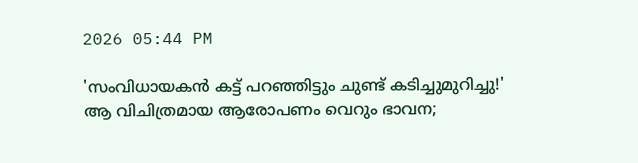2026 05:44 PM

'സംവിധായകൻ കട്ട് പറഞ്ഞിട്ടും ചുണ്ട് കടിച്ചുമുറിച്ചു!' ആ വിചിത്രമായ ആരോപണം വെറും ഭാവന;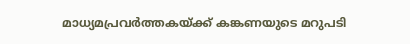മാധ്യമപ്രവർത്തകയ്ക്ക് കങ്കണയുടെ മറുപടി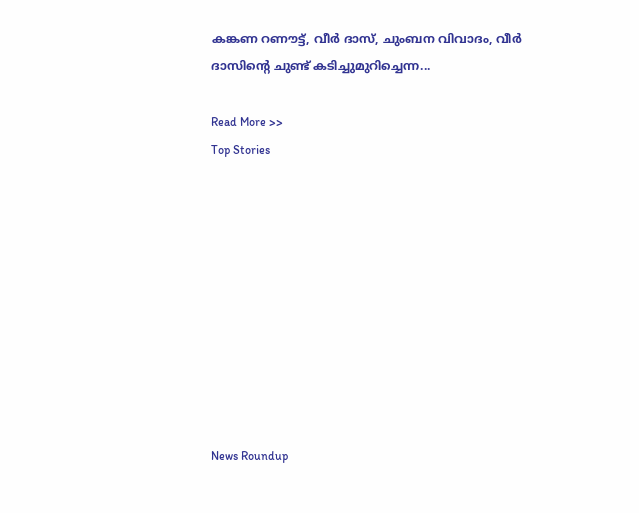കങ്കണ റണൗട്ട്, വീർ ദാസ്, ചുംബന വിവാദം, വീർ ദാസിന്റെ ചുണ്ട് കടിച്ചുമുറിച്ചെന്ന...

Read More >>
Top Stories










News Roundup